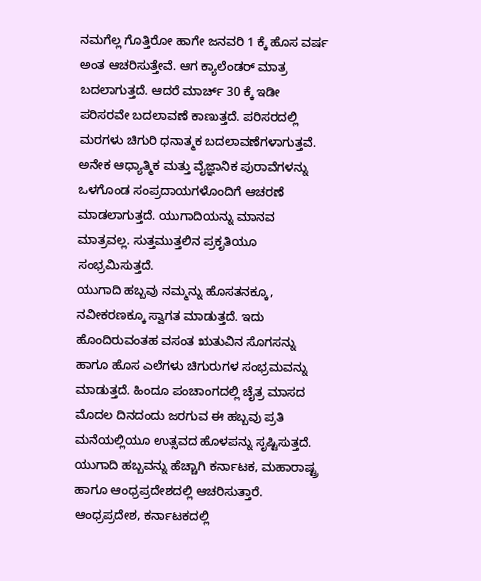ನಮಗೆಲ್ಲ ಗೊತ್ತಿರೋ ಹಾಗೇ ಜನವರಿ 1 ಕ್ಕೆ ಹೊಸ ವರ್ಷ ಅಂತ ಆಚರಿಸುತ್ತೇವೆ. ಆಗ ಕ್ಯಾಲೆಂಡರ್ ಮಾತ್ರ ಬದಲಾಗುತ್ತದೆ. ಆದರೆ ಮಾರ್ಚ್ 30 ಕ್ಕೆ ಇಡೀ ಪರಿಸರವೇ ಬದಲಾವಣೆ ಕಾಣುತ್ತದೆ. ಪರಿಸರದಲ್ಲಿ ಮರಗಳು ಚಿಗುರಿ ಧನಾತ್ಮಕ ಬದಲಾವಣೆಗಳಾಗುತ್ತವೆ. ಅನೇಕ ಆಧ್ಯಾತ್ಮಿಕ ಮತ್ತು ವೈಜ್ಞಾನಿಕ ಪುರಾವೆಗಳನ್ನು ಒಳಗೊಂಡ ಸಂಪ್ರದಾಯಗಳೊಂದಿಗೆ ಆಚರಣೆ ಮಾಡಲಾಗುತ್ತದೆ. ಯುಗಾದಿಯನ್ನು ಮಾನವ ಮಾತ್ರವಲ್ಲ. ಸುತ್ತಮುತ್ತಲಿನ ಪ್ರಕೃತಿಯೂ ಸಂಭ್ರಮಿಸುತ್ತದೆ.
ಯುಗಾದಿ ಹಬ್ಬವು ನಮ್ಮನ್ನು ಹೊಸತನಕ್ಕೂ, ನವೀಕರಣಕ್ಕೂ ಸ್ವಾಗತ ಮಾಡುತ್ತದೆ. ಇದು ಹೊಂದಿರುವಂತಹ ವಸಂತ ಋತುವಿನ ಸೊಗಸನ್ನು ಹಾಗೂ ಹೊಸ ಎಲೆಗಳು ಚಿಗುರುಗಳ ಸಂಭ್ರಮವನ್ನು ಮಾಡುತ್ತದೆ. ಹಿಂದೂ ಪಂಚಾಂಗದಲ್ಲಿ ಚೈತ್ರ ಮಾಸದ ಮೊದಲ ದಿನದಂದು ಜರಗುವ ಈ ಹಬ್ಬವು ಪ್ರತಿ ಮನೆಯಲ್ಲಿಯೂ ಉತ್ಸವದ ಹೊಳಪನ್ನು ಸೃಷ್ಟಿಸುತ್ತದೆ.
ಯುಗಾದಿ ಹಬ್ಬವನ್ನು ಹೆಚ್ಚಾಗಿ ಕರ್ನಾಟಕ, ಮಹಾರಾಷ್ಟ್ರ ಹಾಗೂ ಆಂಧ್ರಪ್ರದೇಶದಲ್ಲಿ ಆಚರಿಸುತ್ತಾರೆ. ಆಂಧ್ರಪ್ರದೇಶ, ಕರ್ನಾಟಕದಲ್ಲಿ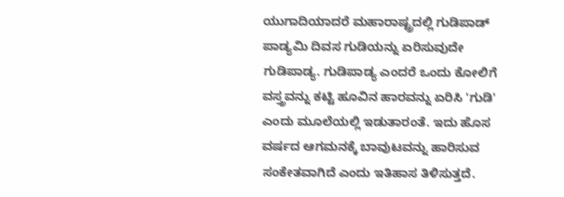ಯುಗಾದಿಯಾದರೆ ಮಹಾರಾಷ್ಟ್ರದಲ್ಲಿ ಗುಡಿಪಾಡ್ ಪಾಡ್ಯಮಿ ದಿವಸ ಗುಡಿಯನ್ನು ಏರಿಸುವುದೇ ಗುಡಿಪಾಡ್ಯ. ಗುಡಿಪಾಡ್ಯ ಎಂದರೆ ಒಂದು ಕೋಲಿಗೆ ವಸ್ತ್ರವನ್ನು ಕಟ್ಟಿ ಹೂವಿನ ಹಾರವನ್ನು ಏರಿಸಿ 'ಗುಡಿ' ಎಂದು ಮೂಲೆಯಲ್ಲಿ ಇಡುತಾರಂತೆ. ಇದು ಹೊಸ ವರ್ಷದ ಆಗಮನಕ್ಕೆ ಬಾವುಟವನ್ನು ಹಾರಿಸುವ ಸಂಕೇತವಾಗಿದೆ ಎಂದು ಇತಿಹಾಸ ತಿಳಿಸುತ್ತದೆ.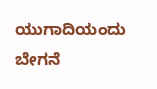ಯುಗಾದಿಯಂದು ಬೇಗನೆ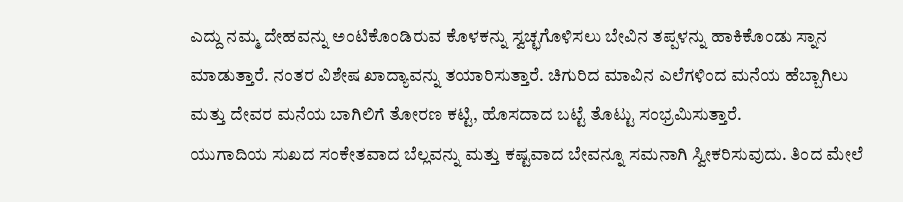ಎದ್ದು ನಮ್ಮ ದೇಹವನ್ನು ಅಂಟಿಕೊಂಡಿರುವ ಕೊಳಕನ್ನು ಸ್ವಚ್ಛಗೊಳಿಸಲು ಬೇವಿನ ತಪ್ಪಳನ್ನು ಹಾಕಿಕೊಂಡು ಸ್ನಾನ ಮಾಡುತ್ತಾರೆ. ನಂತರ ವಿಶೇಷ ಖಾದ್ಯಾವನ್ನು ತಯಾರಿಸುತ್ತಾರೆ. ಚಿಗುರಿದ ಮಾವಿನ ಎಲೆಗಳಿಂದ ಮನೆಯ ಹೆಬ್ಬಾಗಿಲು ಮತ್ತು ದೇವರ ಮನೆಯ ಬಾಗಿಲಿಗೆ ತೋರಣ ಕಟ್ಟಿ, ಹೊಸದಾದ ಬಟ್ಟೆ ತೊಟ್ಟು ಸಂಭ್ರಮಿಸುತ್ತಾರೆ.
ಯುಗಾದಿಯ ಸುಖದ ಸಂಕೇತವಾದ ಬೆಲ್ಲವನ್ನು ಮತ್ತು ಕಷ್ಟವಾದ ಬೇವನ್ನೂ ಸಮನಾಗಿ ಸ್ವೀಕರಿಸುವುದು. ತಿಂದ ಮೇಲೆ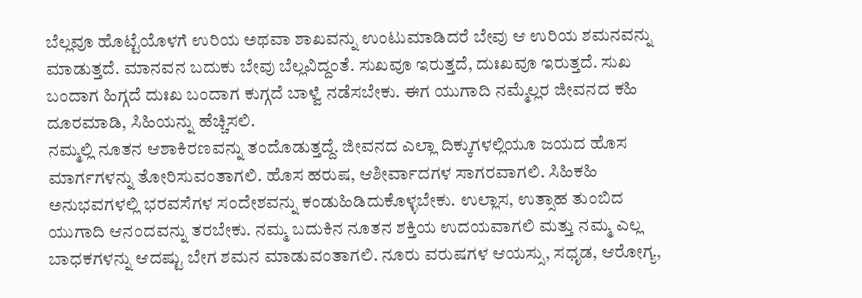ಬೆಲ್ಲವೂ ಹೊಟ್ಟೆಯೊಳಗೆ ಉರಿಯ ಅಥವಾ ಶಾಖವನ್ನು ಉಂಟುಮಾಡಿದರೆ ಬೇವು ಆ ಉರಿಯ ಶಮನವನ್ನು ಮಾಡುತ್ತದೆ. ಮಾನವನ ಬದುಕು ಬೇವು ಬೆಲ್ಲವಿದ್ದಂತೆ. ಸುಖವೂ ಇರುತ್ತದೆ, ದುಃಖವೂ ಇರುತ್ತದೆ. ಸುಖ ಬಂದಾಗ ಹಿಗ್ಗದೆ ದುಃಖ ಬಂದಾಗ ಕುಗ್ಗದೆ ಬಾಳ್ವೆ ನಡೆಸಬೇಕು. ಈಗ ಯುಗಾದಿ ನಮ್ಮೆಲ್ಲರ ಜೀವನದ ಕಹಿ ದೂರಮಾಡಿ, ಸಿಹಿಯನ್ನು ಹೆಚ್ಚಿಸಲಿ.
ನಮ್ಮಲ್ಲಿ ನೂತನ ಆಶಾಕಿರಣವನ್ನು ತಂದೊಡುತ್ತದ್ದೆ. ಜೀವನದ ಎಲ್ಲಾ ದಿಕ್ಕುಗಳಲ್ಲಿಯೂ ಜಯದ ಹೊಸ ಮಾರ್ಗಗಳನ್ನು ತೋರಿಸುವಂತಾಗಲಿ. ಹೊಸ ಹರುಷ, ಆಶೀರ್ವಾದಗಳ ಸಾಗರವಾಗಲಿ. ಸಿಹಿಕಹಿ ಅನುಭವಗಳಲ್ಲಿ ಭರವಸೆಗಳ ಸಂದೇಶವನ್ನು ಕಂಡುಹಿಡಿದುಕೊಳ್ಳಬೇಕು. ಉಲ್ಲಾಸ, ಉತ್ಸಾಹ ತುಂಬಿದ ಯುಗಾದಿ ಆನಂದವನ್ನು ತರಬೇಕು. ನಮ್ಮ ಬದುಕಿನ ನೂತನ ಶಕ್ತಿಯ ಉದಯವಾಗಲಿ ಮತ್ತು ನಮ್ಮ ಎಲ್ಲ ಬಾಧಕಗಳನ್ನು ಆದಷ್ಟು ಬೇಗ ಶಮನ ಮಾಡುವಂತಾಗಲಿ. ನೂರು ವರುಷಗಳ ಆಯಸ್ಸು, ಸಧೃಡ, ಆರೋಗ್ಯ,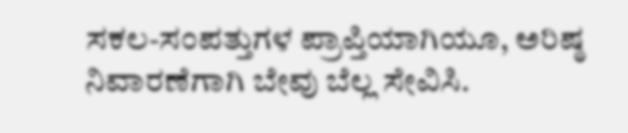ಸಕಲ-ಸಂಪತ್ತುಗಳ ಪ್ರಾಪ್ತಿಯಾಗಿಯೂ, ಅರಿಷ್ಠ ನಿವಾರಣೆಗಾಗಿ ಬೇವು ಬೆಲ್ಲ ಸೇವಿಸಿ.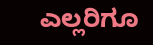ಎಲ್ಲರಿಗೂ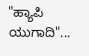"ಹ್ಯಾಪಿ ಯುಗಾದಿ"...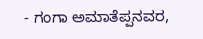- ಗಂಗಾ ಅಮಾತೆಪ್ಪನವರ,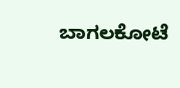ಬಾಗಲಕೋಟೆ